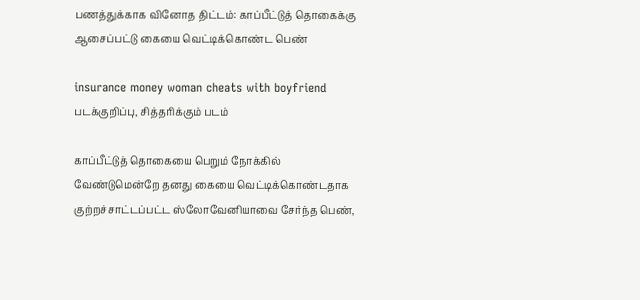பணத்துக்காக வினோத திட்டம்: காப்பீட்டுத் தொகைக்கு ஆசைப்பட்டு கையை வெட்டிக்கொண்ட பெண்

insurance money woman cheats with boyfriend
படக்குறிப்பு, சித்தரிக்கும் படம்

காப்பீட்டுத் தொகையை பெறும் நோக்கில் வேண்டுமென்றே தனது கையை வெட்டிக்கொண்டதாக குற்றச்சாட்டப்பட்ட ஸ்லோவேனியாவை சேர்ந்த பெண்,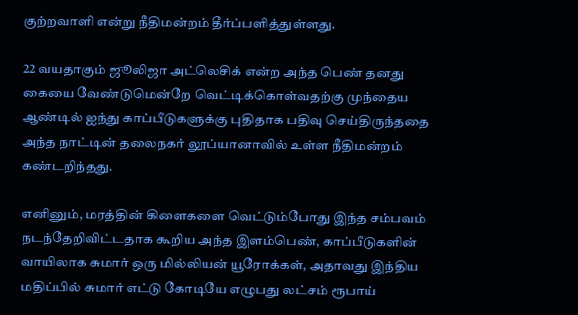குற்றவாளி என்று நீதிமன்றம் தீர்ப்பளித்துள்ளது.

22 வயதாகும் ஜூலிஜா அட்லெசிக் என்ற அந்த பெண் தனது கையை வேண்டுமென்றே வெட்டிக்கொள்வதற்கு முந்தைய ஆண்டில் ஐந்து காப்பீடுகளுக்கு புதிதாக பதிவு செய்திருந்ததை அந்த நாட்டின் தலைநகர் லூப்யானாவில் உள்ள நீதிமன்றம் கண்டறிந்தது.

எனினும், மரத்தின் கிளைகளை வெட்டும்போது இந்த சம்பவம் நடந்தேறிவிட்டதாக கூறிய அந்த இளம்பெண், காப்பீடுகளின் வாயிலாக சுமார் ஒரு மில்லியன் யூரோக்கள், அதாவது இந்திய மதிப்பில் சுமார் எட்டு கோடியே எழுபது லட்சம் ரூபாய்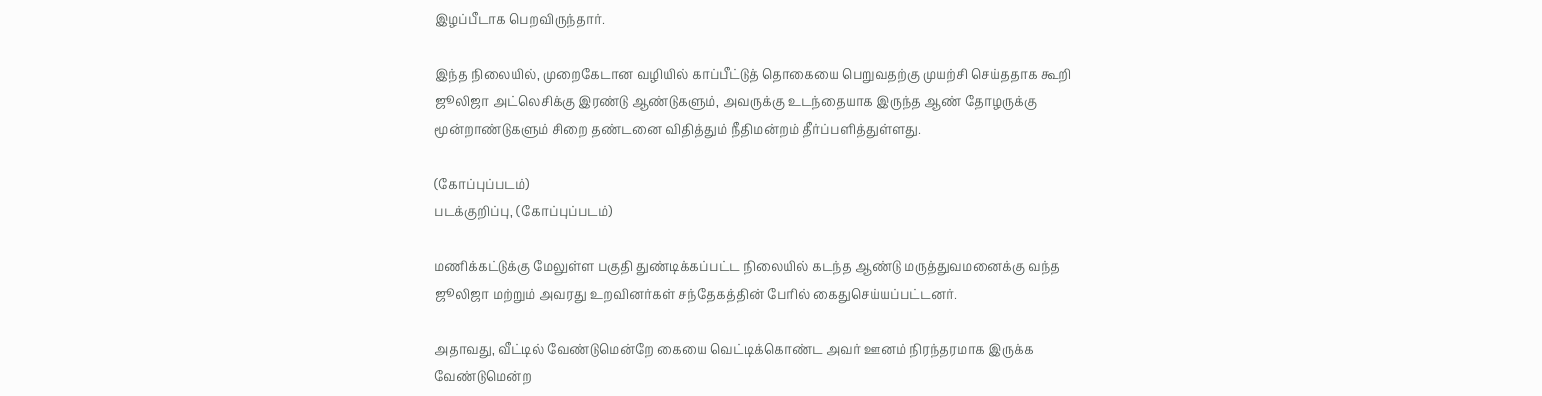இழப்பீடாக பெறவிருந்தார்.

இந்த நிலையில், முறைகேடான வழியில் காப்பீட்டுத் தொகையை பெறுவதற்கு முயற்சி செய்ததாக கூறி ஜூலிஜா அட்லெசிக்கு இரண்டு ஆண்டுகளும், அவருக்கு உடந்தையாக இருந்த ஆண் தோழருக்கு மூன்றாண்டுகளும் சிறை தண்டனை விதித்தும் நீதிமன்றம் தீர்ப்பளித்துள்ளது.

(கோப்புப்படம்)
படக்குறிப்பு, (கோப்புப்படம்)

மணிக்கட்டுக்கு மேலுள்ள பகுதி துண்டிக்கப்பட்ட நிலையில் கடந்த ஆண்டு மருத்துவமனைக்கு வந்த ஜூலிஜா மற்றும் அவரது உறவினர்கள் சந்தேகத்தின் பேரில் கைதுசெய்யப்பட்டனர்.

அதாவது, வீட்டில் வேண்டுமென்றே கையை வெட்டிக்கொண்ட அவர் ஊனம் நிரந்தரமாக இருக்க வேண்டுமென்ற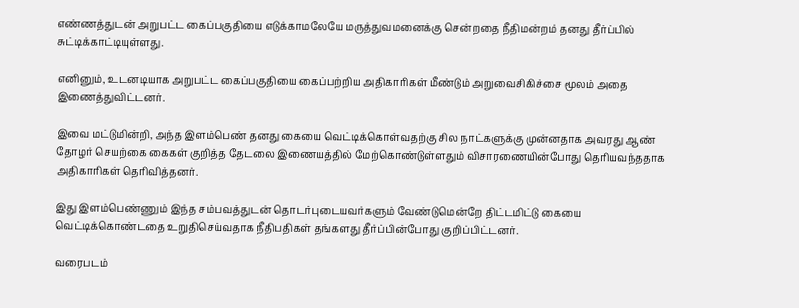எண்ணத்துடன் அறுபட்ட கைப்பகுதியை எடுக்காமலேயே மருத்துவமனைக்கு சென்றதை நீதிமன்றம் தனது தீர்ப்பில் சுட்டிக்காட்டியுள்ளது.

எனினும், உடனடியாக அறுபட்ட கைப்பகுதியை கைப்பற்றிய அதிகாரிகள் மீண்டும் அறுவைசிகிச்சை மூலம் அதை இணைத்துவிட்டனர்.

இவை மட்டுமின்றி, அந்த இளம்பெண் தனது கையை வெட்டிக்கொள்வதற்கு சில நாட்களுக்கு முன்னதாக அவரது ஆண் தோழர் செயற்கை கைகள் குறித்த தேடலை இணையத்தில் மேற்கொண்டுள்ளதும் விசாரணையின்போது தெரியவந்ததாக அதிகாரிகள் தெரிவித்தனர்.

இது இளம்பெண்ணும் இந்த சம்பவத்துடன் தொடர்புடையவர்களும் வேண்டுமென்றே திட்டமிட்டு கையை வெட்டிக்கொண்டதை உறுதிசெய்வதாக நீதிபதிகள் தங்களது தீர்ப்பின்போது குறிப்பிட்டனர்.

வரைபடம்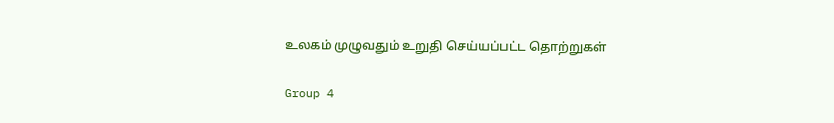உலகம் முழுவதும் உறுதி செய்யப்பட்ட தொற்றுகள்

Group 4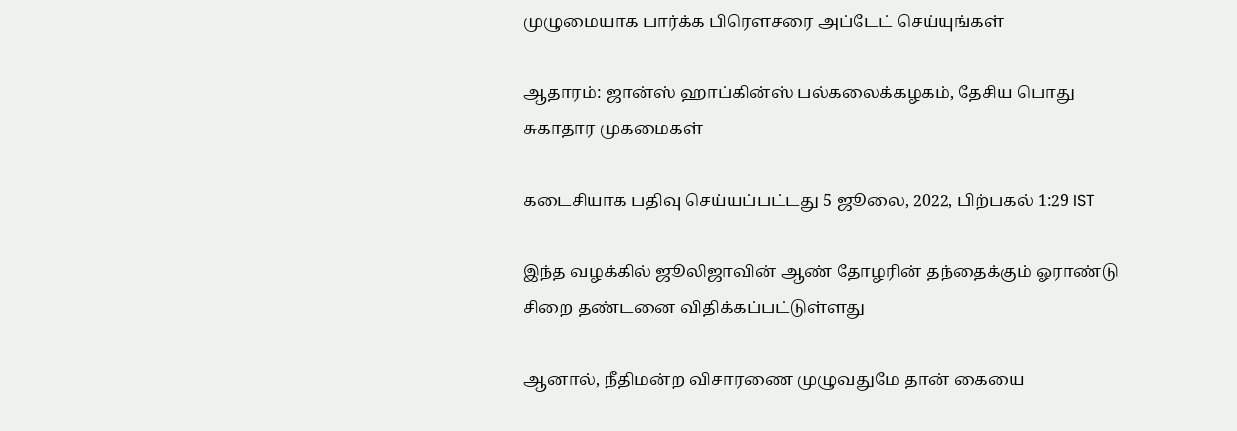முழுமையாக பார்க்க பிரௌசரை அப்டேட் செய்யுங்கள்

ஆதாரம்: ஜான்ஸ் ஹாப்கின்ஸ் பல்கலைக்கழகம், தேசிய பொது சுகாதார முகமைகள்

கடைசியாக பதிவு செய்யப்பட்டது 5 ஜூலை, 2022, பிற்பகல் 1:29 IST

இந்த வழக்கில் ஜூலிஜாவின் ஆண் தோழரின் தந்தைக்கும் ஓராண்டு சிறை தண்டனை விதிக்கப்பட்டுள்ளது

ஆனால், நீதிமன்ற விசாரணை முழுவதுமே தான் கையை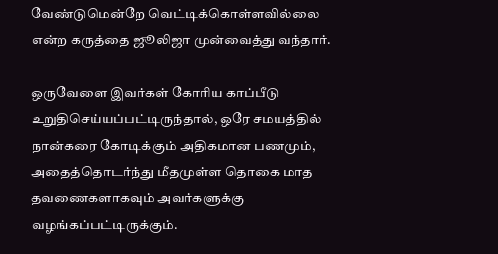வேண்டுமென்றே வெட்டிக்கொள்ளவில்லை என்ற கருத்தை ஜூலிஜா முன்வைத்து வந்தார்.

ஒருவேளை இவர்கள் கோரிய காப்பீடு உறுதிசெய்யப்பட்டிருந்தால், ஒரே சமயத்தில் நான்கரை கோடிக்கும் அதிகமான பணமும், அதைத்தொடர்ந்து மீதமுள்ள தொகை மாத தவணைகளாகவும் அவர்களுக்கு வழங்கப்பட்டிருக்கும்.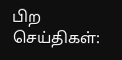பிற செய்திகள்: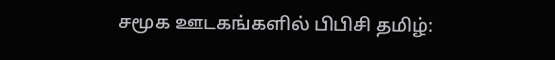சமூக ஊடகங்களில் பிபிசி தமிழ்: